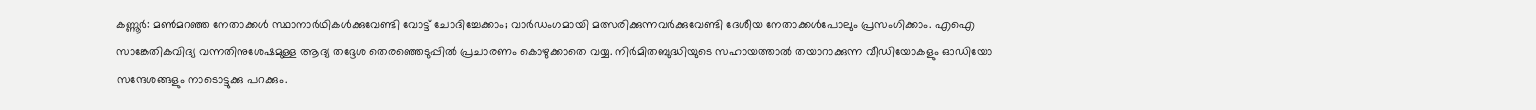കണ്ണൂർ: മൺമറഞ്ഞ നേതാക്കൾ സ്ഥാനാർഥികൾക്കുവേണ്ടി വോട്ട് ചോദിച്ചേക്കാം; വാർഡംഗമായി മത്സരിക്കുന്നവർക്കുവേണ്ടി ദേശീയ നേതാക്കൾപോലും പ്രസംഗിക്കാം. എഐ സാങ്കേതികവിദ്യ വന്നതിനുശേഷമുള്ള ആദ്യ തദ്ദേശ തെരഞ്ഞെടുപ്പിൽ പ്രചാരണം കൊഴുക്കാതെ വയ്യ. നിർമിതബുദ്ധിയുടെ സഹായത്താൽ തയാറാക്കുന്ന വീഡിയോകളും ഓഡിയോ സന്ദേശങ്ങളും നാടൊട്ടുക്കു പറക്കും.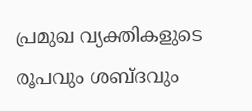പ്രമുഖ വ്യക്തികളുടെ രൂപവും ശബ്ദവും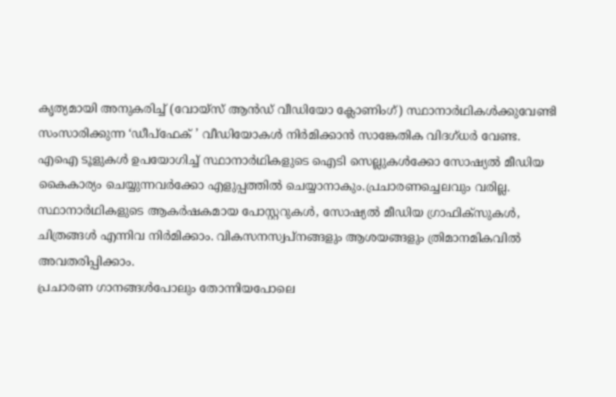കൃത്യമായി അനുകരിച്ച് (വോയ്സ് ആൻഡ് വീഡിയോ ക്ലോണിംഗ്) സ്ഥാനാർഥികൾക്കുവേണ്ടി സംസാരിക്കുന്ന ‘ഡീപ്ഫേക് ’ വീഡിയോകൾ നിർമിക്കാൻ സാങ്കേതിക വിദഗ്ധർ വേണ്ട. എഐ ടൂളുകൾ ഉപയോഗിച്ച് സ്ഥാനാർഥികളുടെ ഐടി സെല്ലുകൾക്കോ സോഷ്യൽ മീഡിയ കൈകാര്യം ചെയ്യുന്നവർക്കോ എളുപ്പത്തിൽ ചെയ്യാനാകും.പ്രചാരണച്ചെലവും വരില്ല.
സ്ഥാനാർഥികളുടെ ആകർഷകമായ പോസ്റ്ററുകൾ, സോഷ്യൽ മീഡിയ ഗ്രാഫിക്സുകൾ, ചിത്രങ്ങൾ എന്നിവ നിർമിക്കാം. വികസനസ്വപ്നങ്ങളും ആശയങ്ങളും ത്രിമാനമികവിൽ അവതരിപ്പിക്കാം.
പ്രചാരണ ഗാനങ്ങൾപോലും തോന്നിയപോലെ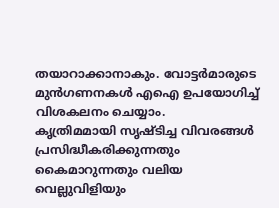തയാറാക്കാനാകും. വോട്ടർമാരുടെ മുൻഗണനകൾ എഐ ഉപയോഗിച്ച് വിശകലനം ചെയ്യാം.
കൃത്രിമമായി സൃഷ്ടിച്ച വിവരങ്ങൾ പ്രസിദ്ധീകരിക്കുന്നതും കൈമാറുന്നതും വലിയ വെല്ലുവിളിയും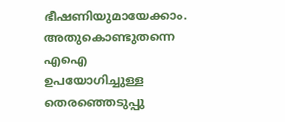ഭീഷണിയുമായേക്കാം. അതുകൊണ്ടുതന്നെ എഐ ഉപയോഗിച്ചുള്ള തെരഞ്ഞെടുപ്പു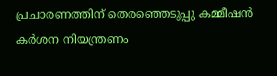പ്രചാരണത്തിന് തെരഞ്ഞെടുപ്പു കമ്മീഷൻ കർശന നിയന്ത്രണം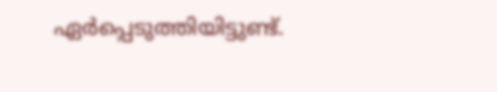ഏർപ്പെടുത്തിയിട്ടുണ്ട്.